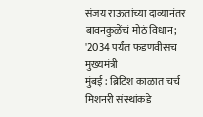संजय राऊतांच्या दाव्यानंतर बावनकुळेंचं मोठं विधान; '2034 पर्यंत फडणवीसच मुख्यमंत्री
मुंबई : ब्रिटिश काळात चर्च मिशनरी संस्थांकडे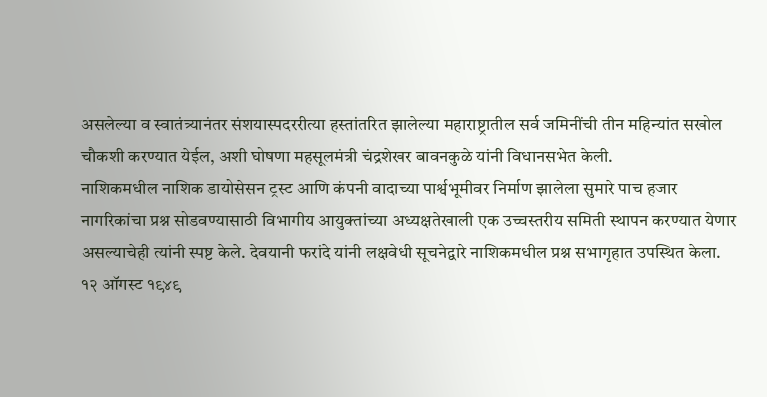असलेल्या व स्वातंत्र्यानंतर संशयास्पदररीत्या हस्तांतरित झालेल्या महाराष्ट्रातील सर्व जमिनींची तीन महिन्यांत सखोल चौकशी करण्यात येईल, अशी घोषणा महसूलमंत्री चंद्रशेखर बावनकुळे यांनी विधानसभेत केली.
नाशिकमधील नाशिक डायोसेसन ट्रस्ट आणि कंपनी वादाच्या पार्श्वभूमीवर निर्माण झालेला सुमारे पाच हजार नागरिकांचा प्रश्न सोडवण्यासाठी विभागीय आयुक्तांच्या अध्यक्षतेखाली एक उच्चस्तरीय समिती स्थापन करण्यात येणार असल्याचेही त्यांनी स्पष्ट केले. देवयानी फरांदे यांनी लक्षवेधी सूचनेद्वारे नाशिकमधील प्रश्न सभागृहात उपस्थित केला.
१२ ऑगस्ट १९४९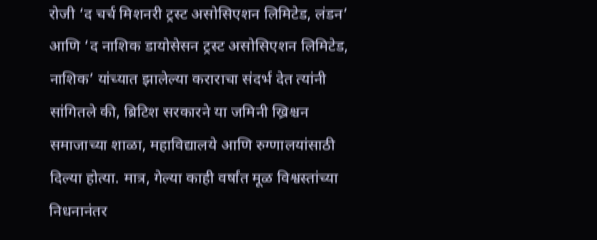रोजी ‘द चर्च मिशनरी ट्रस्ट असोसिएशन लिमिटेड, लंडन’ आणि ‘द नाशिक डायोसेसन ट्रस्ट असोसिएशन लिमिटेड, नाशिक’ यांच्यात झालेल्या कराराचा संदर्भ देत त्यांनी सांगितले की, ब्रिटिश सरकारने या जमिनी ख्रिश्चन समाजाच्या शाळा, महाविद्यालये आणि रुग्णालयांसाठी दिल्या होत्या. मात्र, गेल्या काही वर्षांत मूळ विश्वस्तांच्या निधनानंतर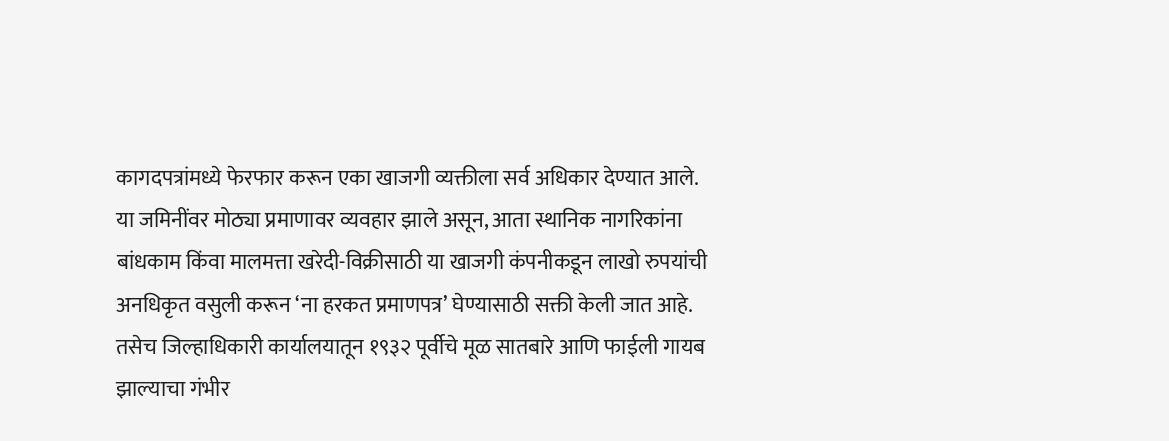कागदपत्रांमध्ये फेरफार करून एका खाजगी व्यक्तीला सर्व अधिकार देण्यात आले.
या जमिनींवर मोठ्या प्रमाणावर व्यवहार झाले असून, आता स्थानिक नागरिकांना बांधकाम किंवा मालमत्ता खरेदी-विक्रीसाठी या खाजगी कंपनीकडून लाखो रुपयांची अनधिकृत वसुली करून ‘ना हरकत प्रमाणपत्र’ घेण्यासाठी सक्ती केली जात आहे. तसेच जिल्हाधिकारी कार्यालयातून १९३२ पूर्वीचे मूळ सातबारे आणि फाईली गायब झाल्याचा गंभीर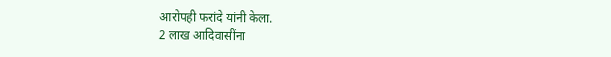आरोपही फरांदे यांनी केला.
2 लाख आदिवासींना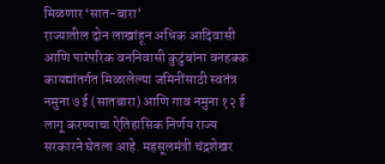मिळणार ‘सात-बारा’
राज्यातील दोन लाखांहून अधिक आदिवासी आणि पारंपरिक वननिवासी कुटुंबांना वनहक्क कायद्यांतर्गत मिळालेल्या जमिनींसाठी स्वतंत्र नमुना ७ ई (सातबारा) आणि गाव नमुना १२ ई लागू करण्याचा ऐतिहासिक निर्णय राज्य सरकारने घेतला आहे. महसूलमंत्री चंद्रशेखर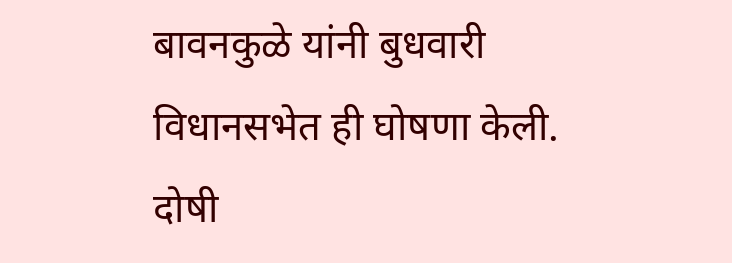बावनकुळे यांनी बुधवारी विधानसभेत ही घोषणा केली.
दोषी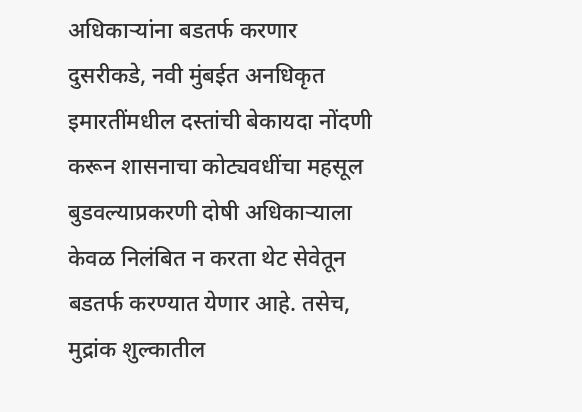अधिकाऱ्यांना बडतर्फ करणार
दुसरीकडे, नवी मुंबईत अनधिकृत इमारतींमधील दस्तांची बेकायदा नोंदणी करून शासनाचा कोट्यवधींचा महसूल बुडवल्याप्रकरणी दोषी अधिकाऱ्याला केवळ निलंबित न करता थेट सेवेतून बडतर्फ करण्यात येणार आहे. तसेच, मुद्रांक शुल्कातील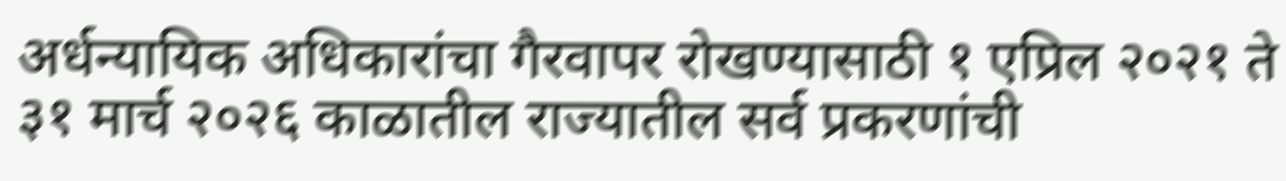अर्धन्यायिक अधिकारांचा गैरवापर रोखण्यासाठी १ एप्रिल २०२१ ते ३१ मार्च २०२६ काळातील राज्यातील सर्व प्रकरणांची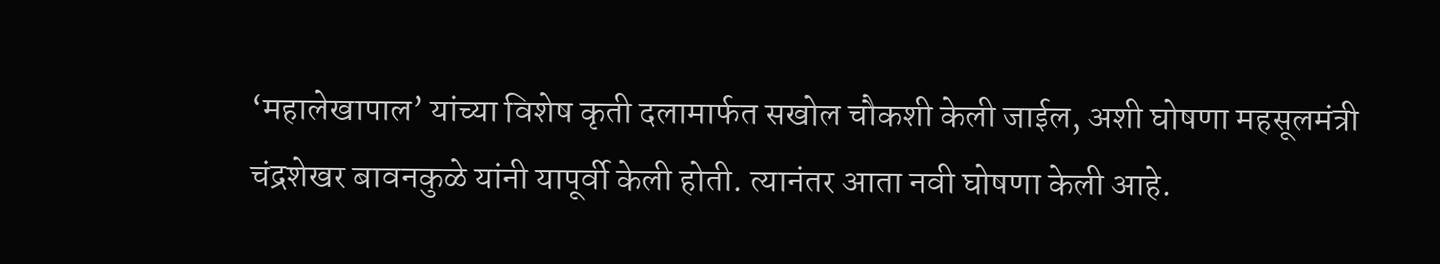‘महालेखापाल’ यांच्या विशेष कृती दलामार्फत सखोल चौकशी केली जाईल, अशी घोषणा महसूलमंत्री चंद्रशेखर बावनकुळे यांनी यापूर्वी केली होती. त्यानंतर आता नवी घोषणा केली आहे.